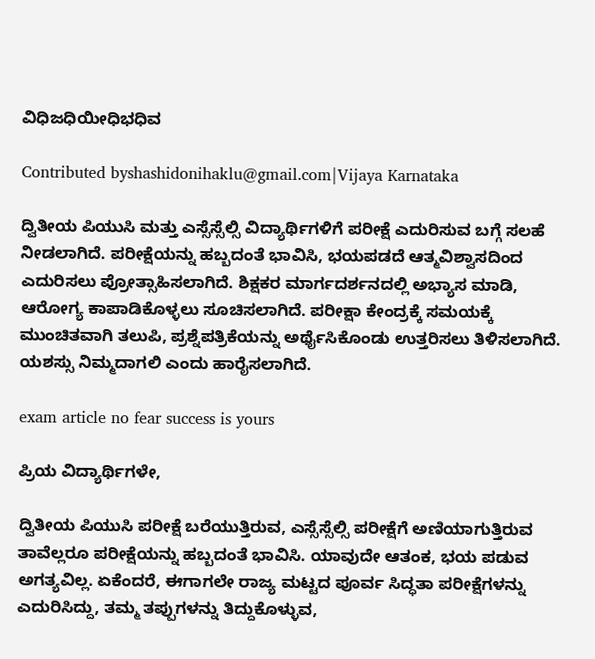ವಿಧಿಜಧಿಯೀಧಿಭಧಿವ

Contributed byshashidonihaklu@gmail.com|Vijaya Karnataka

ದ್ವಿತೀಯ ಪಿಯುಸಿ ಮತ್ತು ಎಸ್ಸೆಸ್ಸೆಲ್ಸಿ ವಿದ್ಯಾರ್ಥಿಗಳಿಗೆ ಪರೀಕ್ಷೆ ಎದುರಿಸುವ ಬಗ್ಗೆ ಸಲಹೆ ನೀಡಲಾಗಿದೆ. ಪರೀಕ್ಷೆಯನ್ನು ಹಬ್ಬದಂತೆ ಭಾವಿಸಿ, ಭಯಪಡದೆ ಆತ್ಮವಿಶ್ವಾಸದಿಂದ ಎದುರಿಸಲು ಪ್ರೋತ್ಸಾಹಿಸಲಾಗಿದೆ. ಶಿಕ್ಷಕರ ಮಾರ್ಗದರ್ಶನದಲ್ಲಿ ಅಭ್ಯಾಸ ಮಾಡಿ, ಆರೋಗ್ಯ ಕಾಪಾಡಿಕೊಳ್ಳಲು ಸೂಚಿಸಲಾಗಿದೆ. ಪರೀಕ್ಷಾ ಕೇಂದ್ರಕ್ಕೆ ಸಮಯಕ್ಕೆ ಮುಂಚಿತವಾಗಿ ತಲುಪಿ, ಪ್ರಶ್ನೆಪತ್ರಿಕೆಯನ್ನು ಅರ್ಥೈಸಿಕೊಂಡು ಉತ್ತರಿಸಲು ತಿಳಿಸಲಾಗಿದೆ. ಯಶಸ್ಸು ನಿಮ್ಮದಾಗಲಿ ಎಂದು ಹಾರೈಸಲಾಗಿದೆ.

exam article no fear success is yours

ಪ್ರಿಯ ವಿದ್ಯಾರ್ಥಿಗಳೇ,

ದ್ವಿತೀಯ ಪಿಯುಸಿ ಪರೀಕ್ಷೆ ಬರೆಯುತ್ತಿರುವ, ಎಸ್ಸೆಸ್ಸೆಲ್ಸಿ ಪರೀಕ್ಷೆಗೆ ಅಣಿಯಾಗುತ್ತಿರುವ ತಾವೆಲ್ಲರೂ ಪರೀಕ್ಷೆಯನ್ನು ಹಬ್ಬದಂತೆ ಭಾವಿಸಿ. ಯಾವುದೇ ಆತಂಕ, ಭಯ ಪಡುವ ಅಗತ್ಯವಿಲ್ಲ. ಏಕೆಂದರೆ, ಈಗಾಗಲೇ ರಾಜ್ಯ ಮಟ್ಟದ ಪೂರ್ವ ಸಿದ್ಧತಾ ಪರೀಕ್ಷೆಗಳನ್ನು ಎದುರಿಸಿದ್ದು, ತಮ್ಮ ತಪ್ಪುಗಳನ್ನು ತಿದ್ದುಕೊಳ್ಳುವ,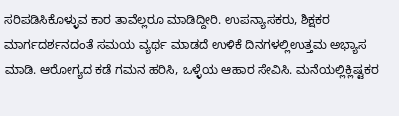ಸರಿಪಡಿಸಿಕೊಳ್ಳುವ ಕಾರ ತಾವೆಲ್ಲರೂ ಮಾಡಿದ್ದೀರಿ. ಉಪನ್ಯಾಸಕರು, ಶಿಕ್ಷಕರ ಮಾರ್ಗದರ್ಶನದಂತೆ ಸಮಯ ವ್ಯರ್ಥ ಮಾಡದೆ ಉಳಿಕೆ ದಿನಗಳಲ್ಲಿಉತ್ತಮ ಅಭ್ಯಾಸ ಮಾಡಿ. ಆರೋಗ್ಯದ ಕಡೆ ಗಮನ ಹರಿಸಿ, ಒಳ್ಳೆಯ ಆಹಾರ ಸೇವಿಸಿ. ಮನೆಯಲ್ಲಿಕ್ಲಿಷ್ಟಕರ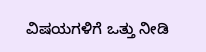ವಿಷಯಗಳಿಗೆ ಒತ್ತು ನೀಡಿ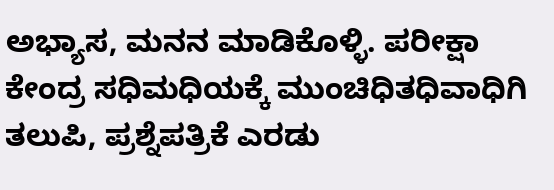ಅಭ್ಯಾಸ, ಮನನ ಮಾಡಿಕೊಳ್ಳಿ. ಪರೀಕ್ಷಾ ಕೇಂದ್ರ ಸಧಿಮಧಿಯಕ್ಕೆ ಮುಂಚಿಧಿತಧಿವಾಧಿಗಿ ತಲುಪಿ, ಪ್ರಶ್ನೆಪತ್ರಿಕೆ ಎರಡು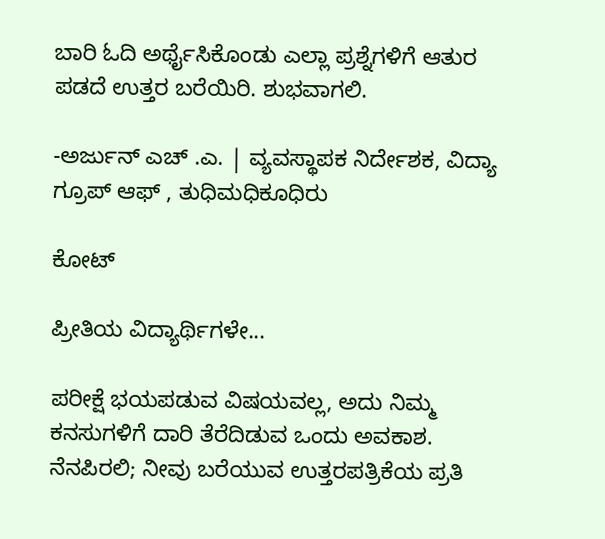ಬಾರಿ ಓದಿ ಅರ್ಥೈಸಿಕೊಂಡು ಎಲ್ಲಾ ಪ್ರಶ್ನೆಗಳಿಗೆ ಆತುರ ಪಡದೆ ಉತ್ತರ ಬರೆಯಿರಿ. ಶುಭವಾಗಲಿ.

-ಅರ್ಜುನ್ ಎಚ್ .ಎ. | ವ್ಯವಸ್ಥಾಪಕ ನಿರ್ದೇಶಕ, ವಿದ್ಯಾ ಗ್ರೂಪ್ ಆಫ್ , ತುಧಿಮಧಿಕೂಧಿರು

ಕೋಟ್

ಪ್ರೀತಿಯ ವಿದ್ಯಾರ್ಥಿಗಳೇ...

ಪರೀಕ್ಷೆ ಭಯಪಡುವ ವಿಷಯವಲ್ಲ, ಅದು ನಿಮ್ಮ ಕನಸುಗಳಿಗೆ ದಾರಿ ತೆರೆದಿಡುವ ಒಂದು ಅವಕಾಶ. ನೆನಪಿರಲಿ; ನೀವು ಬರೆಯುವ ಉತ್ತರಪತ್ರಿಕೆಯ ಪ್ರತಿ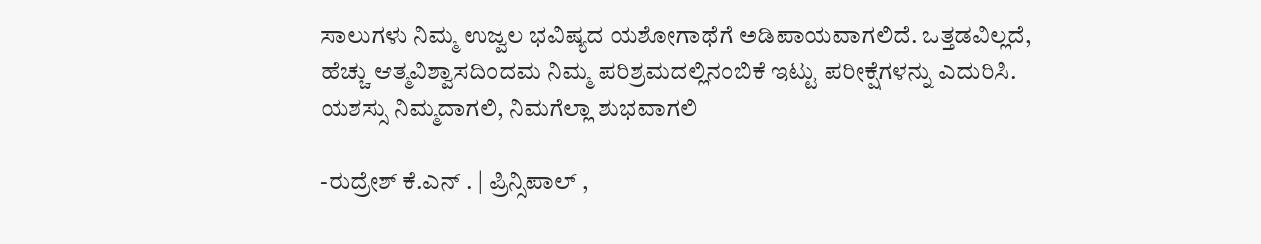ಸಾಲುಗಳು ನಿಮ್ಮ ಉಜ್ವಲ ಭವಿಷ್ಯದ ಯಶೋಗಾಥೆಗೆ ಅಡಿಪಾಯವಾಗಲಿದೆ. ಒತ್ತಡವಿಲ್ಲದೆ, ಹೆಚ್ಚು ಆತ್ಮವಿಶ್ವಾಸದಿಂದಮ ನಿಮ್ಮ ಪರಿಶ್ರಮದಲ್ಲಿನಂಬಿಕೆ ಇಟ್ಟು ಪರೀಕ್ಷೆಗಳನ್ನು ಎದುರಿಸಿ. ಯಶಸ್ಸು ನಿಮ್ಮದಾಗಲಿ, ನಿಮಗೆಲ್ಲಾ ಶುಭವಾಗಲಿ

-ರುದ್ರೇಶ್ ಕೆ.ಎನ್ . | ಪ್ರಿನ್ಸಿಪಾಲ್ ,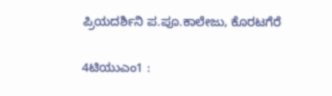ಪ್ರಿಯದರ್ಶಿನಿ ಪ.ಪೂ.ಕಾಲೇಜು, ಕೊರಟಗೆರೆ

4ಟಿಯುಎಂ1 :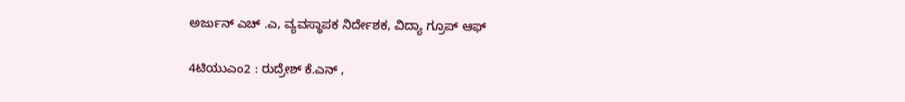ಅರ್ಜುನ್ ಎಚ್ .ಎ, ವ್ಯವಸ್ಥಾಪಕ ನಿರ್ದೇಶಕ, ವಿದ್ಯಾ ಗ್ರೂಪ್ ಆಫ್

4ಟಿಯುಎಂ2 : ರುದ್ರೇಶ್ ಕೆ.ಎನ್ ,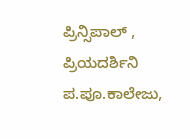ಪ್ರಿನ್ಸಿಪಾಲ್ , ಪ್ರಿಯದರ್ಶಿನಿ ಪ.ಪೂ.ಕಾಲೇಜು,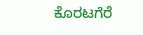ಕೊರಟಗೆರೆ